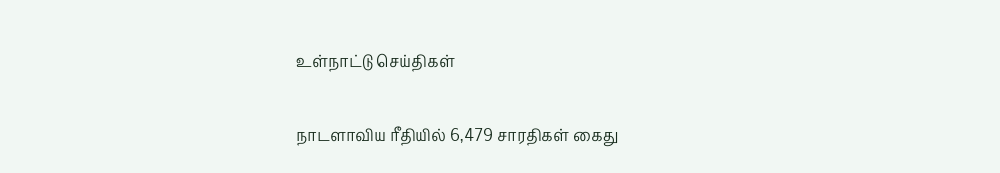உள்நாட்டு செய்திகள்

நாடளாவிய ரீதியில் 6,479 சாரதிகள் கைது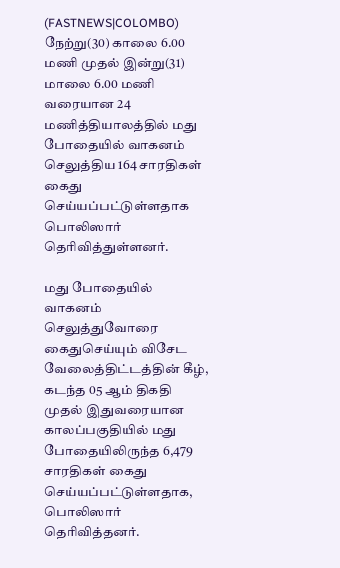(FASTNEWS|COLOMBO) நேற்று(30) காலை 6.00 மணி முதல் இன்று(31) மாலை 6.00 மணி வரையான 24 மணித்தியாலத்தில் மது போதையில் வாகனம் செலுத்திய 164 சாரதிகள் கைது செய்யப்பட்டுள்ளதாக பொலிஸார் தெரிவித்துள்ளனர்.

மது போதையில் வாகனம் செலுத்துவோரை கைதுசெய்யும் விசேட வேலைத்திட்டத்தின் கீழ், கடந்த 05 ஆம் திகதி முதல் இதுவரையான காலப்பகுதியில் மது போதையிலிருந்த 6,479 சாரதிகள் கைது செய்யப்பட்டுள்ளதாக, பொலிஸார் தெரிவித்தனர்.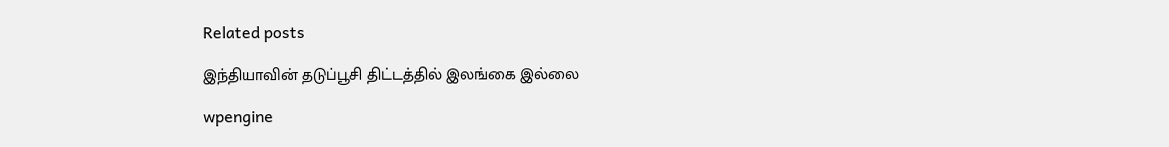Related posts

இந்தியாவின் தடுப்பூசி திட்டத்தில் இலங்கை இல்லை

wpengine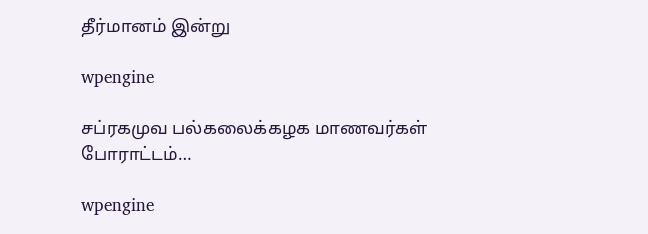தீர்மானம் இன்று

wpengine

சப்ரகமுவ பல்கலைக்கழக மாணவர்கள் போராட்டம்…

wpengine